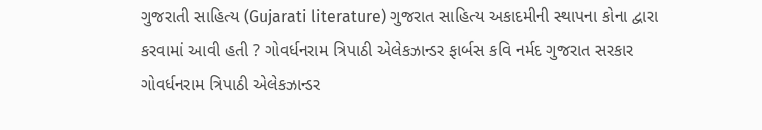ગુજરાતી સાહિત્ય (Gujarati literature) ગુજરાત સાહિત્ય અકાદમીની સ્થાપના કોના દ્વારા કરવામાં આવી હતી ? ગોવર્ધનરામ ત્રિપાઠી એલેકઝાન્ડર ફાર્બસ કવિ નર્મદ ગુજરાત સરકાર ગોવર્ધનરામ ત્રિપાઠી એલેકઝાન્ડર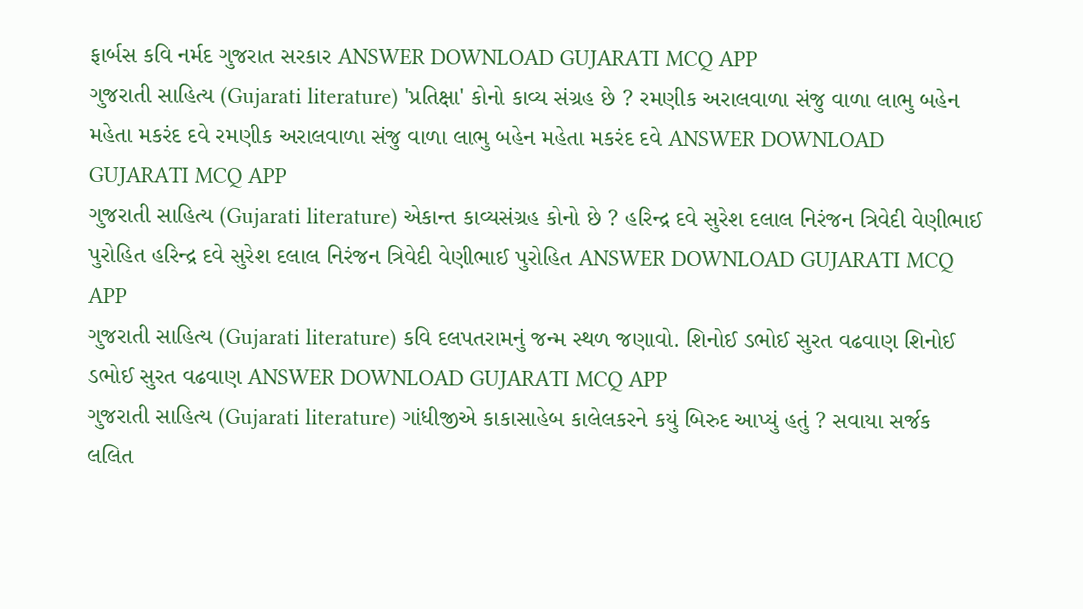ફાર્બસ કવિ નર્મદ ગુજરાત સરકાર ANSWER DOWNLOAD GUJARATI MCQ APP
ગુજરાતી સાહિત્ય (Gujarati literature) 'પ્રતિક્ષા' કોનો કાવ્ય સંગ્રહ છે ? રમણીક અરાલવાળા સંજુ વાળા લાભુ બહેન મહેતા મકરંદ દવે રમણીક અરાલવાળા સંજુ વાળા લાભુ બહેન મહેતા મકરંદ દવે ANSWER DOWNLOAD GUJARATI MCQ APP
ગુજરાતી સાહિત્ય (Gujarati literature) એકાન્ત કાવ્યસંગ્રહ કોનો છે ? હરિન્દ્ર દવે સુરેશ દલાલ નિરંજન ત્રિવેદી વેણીભાઈ પુરોહિત હરિન્દ્ર દવે સુરેશ દલાલ નિરંજન ત્રિવેદી વેણીભાઈ પુરોહિત ANSWER DOWNLOAD GUJARATI MCQ APP
ગુજરાતી સાહિત્ય (Gujarati literature) કવિ દલપતરામનું જન્મ સ્થળ જણાવો. શિનોઈ ડભોઈ સુરત વઢવાણ શિનોઈ ડભોઈ સુરત વઢવાણ ANSWER DOWNLOAD GUJARATI MCQ APP
ગુજરાતી સાહિત્ય (Gujarati literature) ગાંધીજીએ કાકાસાહેબ કાલેલકરને કયું બિરુદ આપ્યું હતું ? સવાયા સર્જક લલિત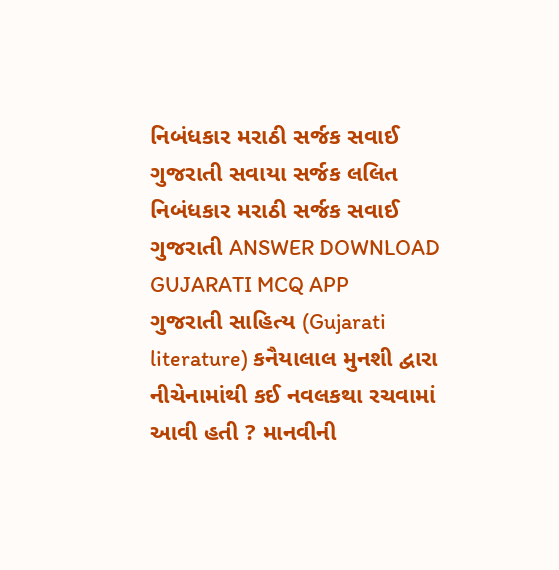નિબંધકાર મરાઠી સર્જક સવાઈ ગુજરાતી સવાયા સર્જક લલિત નિબંધકાર મરાઠી સર્જક સવાઈ ગુજરાતી ANSWER DOWNLOAD GUJARATI MCQ APP
ગુજરાતી સાહિત્ય (Gujarati literature) કનૈયાલાલ મુનશી દ્વારા નીચેનામાંથી કઈ નવલકથા રચવામાં આવી હતી ? માનવીની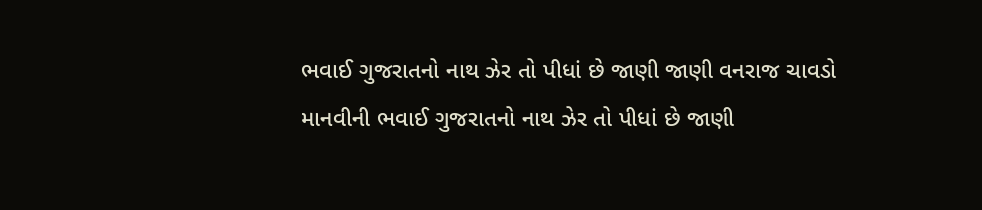ભવાઈ ગુજરાતનો નાથ ઝેર તો પીધાં છે જાણી જાણી વનરાજ ચાવડો માનવીની ભવાઈ ગુજરાતનો નાથ ઝેર તો પીધાં છે જાણી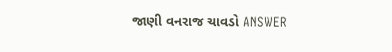જાણી વનરાજ ચાવડો ANSWER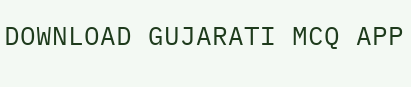DOWNLOAD GUJARATI MCQ APP